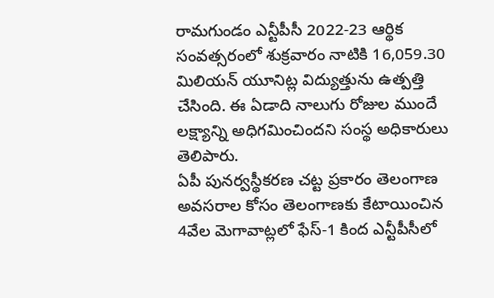రామగుండం ఎన్టీపీసీ 2022-23 ఆర్థిక సంవత్సరంలో శుక్రవారం నాటికి 16,059.30 మిలియన్ యూనిట్ల విద్యుత్తును ఉత్పత్తి చేసింది. ఈ ఏడాది నాలుగు రోజుల ముందే లక్ష్యాన్ని అధిగమించిందని సంస్థ అధికారులు తెలిపారు.
ఏపీ పునర్వస్థీకరణ చట్ట ప్రకారం తెలంగాణ అవసరాల కోసం తెలంగాణకు కేటాయించిన 4వేల మెగావాట్లలో ఫేస్-1 కింద ఎన్టీపీసీలో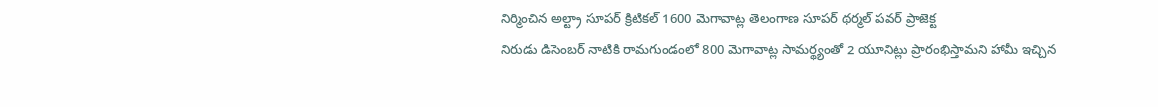నిర్మించిన అల్ట్రా సూపర్ క్రిటికల్ 1600 మెగావాట్ల తెలంగాణ సూపర్ థర్మల్ పవర్ ప్రాజెక్ట
నిరుడు డిసెంబర్ నాటికి రామగుండంలో 800 మెగావాట్ల సామర్థ్యంతో 2 యూనిట్లు ప్రారంభిస్తామని హామీ ఇచ్చిన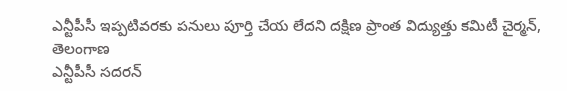ఎన్టీపీసీ ఇప్పటివరకు పనులు పూర్తి చేయ లేదని దక్షిణ ప్రాంత విద్యుత్తు కమిటీ చైర్మన్, తెలంగాణ
ఎన్టీపీసీ సదరన్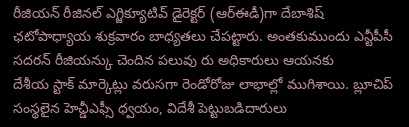రీజియన్ రీజినల్ ఎగ్జిక్యూటివ్ డైరెక్టర్ (ఆర్ఈడీ)గా దేబాశిష్ ఛటోపాధ్యాయ శుక్రవారం బాధ్యతలు చేపట్టారు. అంతకుముందు ఎన్టీపీసీ సదరన్ రీజియన్కు చెందిన పలువు రు అధికారులు ఆయనకు
దేశీయ స్టాక్ మార్కెట్లు వరుసగా రెండోరోజు లాభాల్లో ముగిశాయి. బ్లూచిప్ సంస్థలైన హెచ్డీఎఫ్సీ ధ్వయం, విదేశీ పెట్టుబడిదారులు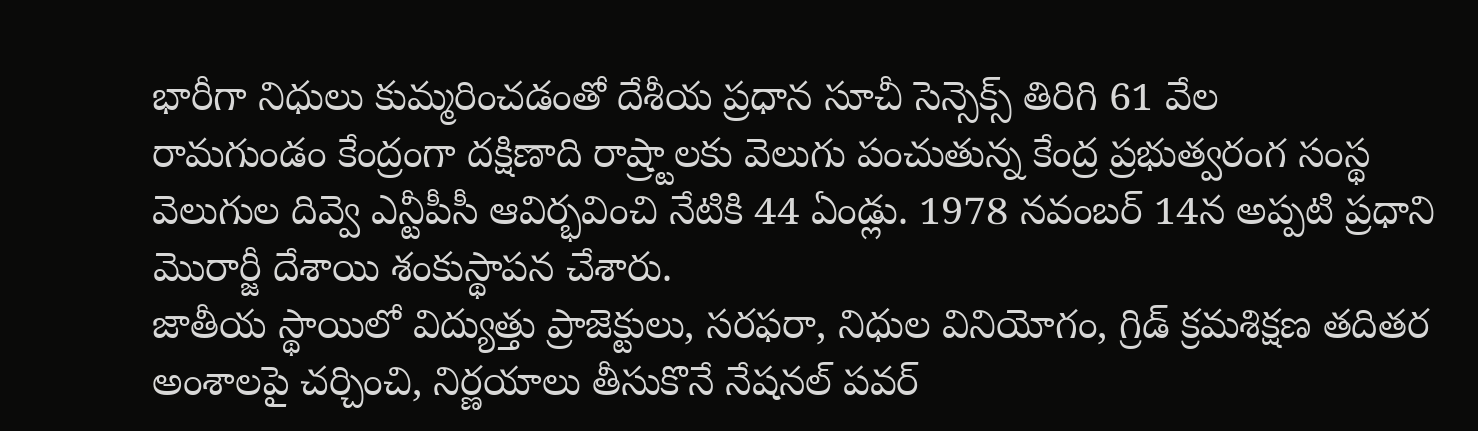భారీగా నిధులు కుమ్మరించడంతో దేశీయ ప్రధాన సూచీ సెన్సెక్స్ తిరిగి 61 వేల
రామగుండం కేంద్రంగా దక్షిణాది రాష్ర్టాలకు వెలుగు పంచుతున్న కేంద్ర ప్రభుత్వరంగ సంస్థ వెలుగుల దివ్వె ఎన్టీపీసీ ఆవిర్భవించి నేటికి 44 ఏండ్లు. 1978 నవంబర్ 14న అప్పటి ప్రధాని మొరార్జీ దేశాయి శంకుస్థాపన చేశారు.
జాతీయ స్థాయిలో విద్యుత్తు ప్రాజెక్టులు, సరఫరా, నిధుల వినియోగం, గ్రిడ్ క్రమశిక్షణ తదితర అంశాలపై చర్చించి, నిర్ణయాలు తీసుకొనే నేషనల్ పవర్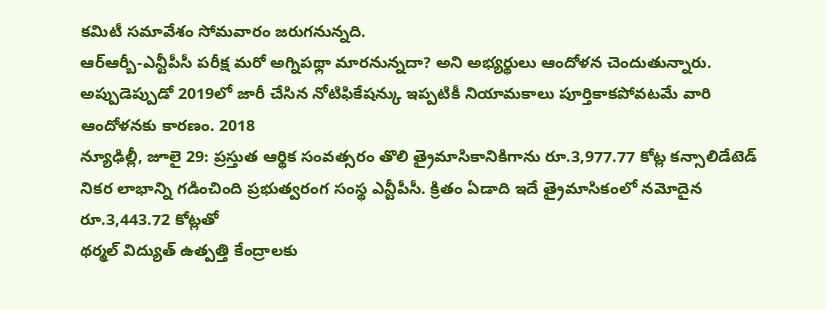కమిటీ సమావేశం సోమవారం జరుగనున్నది.
ఆర్ఆర్బీ-ఎన్టీపీసీ పరీక్ష మరో అగ్నిపథ్లా మారనున్నదా? అని అభ్యర్థులు ఆందోళన చెందుతున్నారు. అప్పుడెప్పుడో 2019లో జారీ చేసిన నోటిఫికేషన్కు ఇప్పటికీ నియామకాలు పూర్తికాకపోవటమే వారి ఆందోళనకు కారణం. 2018
న్యూఢిల్లీ, జూలై 29: ప్రస్తుత ఆర్థిక సంవత్సరం తొలి త్రైమాసికానికిగాను రూ.3,977.77 కోట్ల కన్సాలిడేటెడ్ నికర లాభాన్ని గడించింది ప్రభుత్వరంగ సంస్థ ఎన్టీపీసీ. క్రితం ఏడాది ఇదే త్రైమాసికంలో నమోదైన రూ.3,443.72 కోట్లతో
థర్మల్ విద్యుత్ ఉత్పత్తి కేంద్రాలకు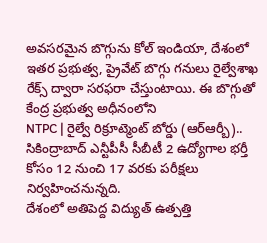అవసరమైన బొగ్గును కోల్ ఇండియా, దేశంలో ఇతర ప్రభుత్వ, ప్రైవేట్ బొగ్గు గనులు రైల్వేశాఖ రేక్స్ ద్వారా సరఫరా చేస్తుంటాయి. ఈ బొగ్గుతో కేంద్ర ప్రభుత్వ అధీనంలోని
NTPC | రైల్వే రిక్రూట్మెంట్ బోర్డు (ఆర్ఆర్బీ).. సికింద్రాబాద్ ఎన్టీపీసీ సీబీటీ 2 ఉద్యోగాల భర్తీ కోసం 12 నుంచి 17 వరకు పరీక్షలు నిర్వహించనున్నది.
దేశంలో అతిపెద్ద విద్యుత్ ఉత్పత్తి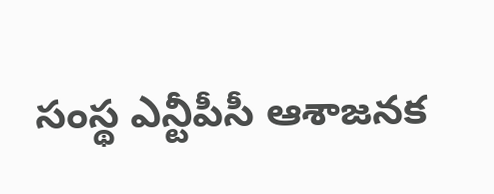సంస్థ ఎన్టీపీసీ ఆశాజనక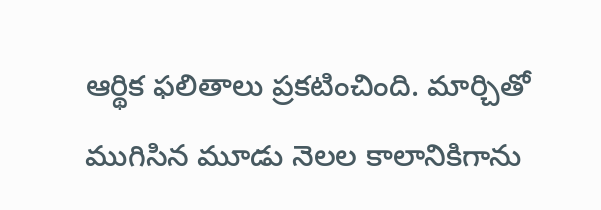ఆర్థిక ఫలితాలు ప్రకటించింది. మార్చితో ముగిసిన మూడు నెలల కాలానికిగాను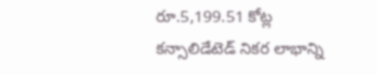రూ.5,199.51 కోట్ల కన్సాలిడేటెడ్ నికర లాభాన్ని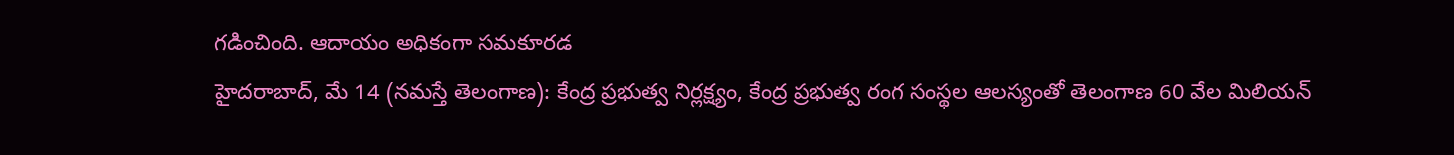గడించింది. ఆదాయం అధికంగా సమకూరడ
హైదరాబాద్, మే 14 (నమస్తే తెలంగాణ): కేంద్ర ప్రభుత్వ నిర్లక్ష్యం, కేంద్ర ప్రభుత్వ రంగ సంస్థల ఆలస్యంతో తెలంగాణ 60 వేల మిలియన్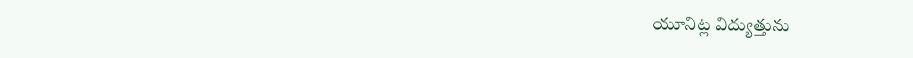యూనిట్ల విద్యుత్తును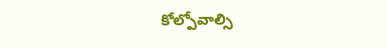కోల్పోవాల్సి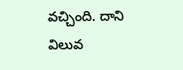వచ్చింది. దాని విలువ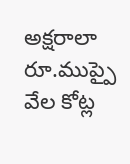అక్షరాలా రూ.ముప్పై వేల కోట్ల